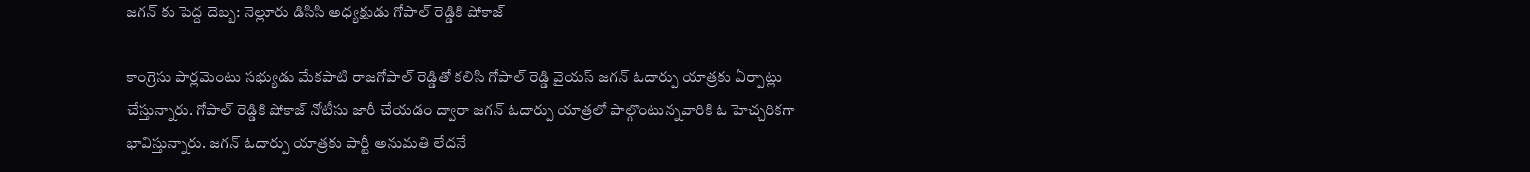జగన్ కు పెద్ద దెబ్బ: నెల్లూరు డిసిసి అధ్యక్షుడు గోపాల్ రెడ్డికి షోకాజ్

కాంగ్రెసు పార్లమెంటు సభ్యుడు మేకపాటి రాజగోపాల్ రెడ్డితో కలిసి గోపాల్ రెడ్డి వైయస్ జగన్ ఓదార్పు యాత్రకు ఏర్పాట్లు చేస్తున్నారు. గోపాల్ రెడ్డికి షోకాజ్ నోటీసు జారీ చేయడం ద్వారా జగన్ ఓదార్పు యాత్రలో పాల్గొంటున్నవారికి ఓ హెచ్చరికగా భావిస్తున్నారు. జగన్ ఓదార్పు యాత్రకు పార్టీ అనుమతి లేదనే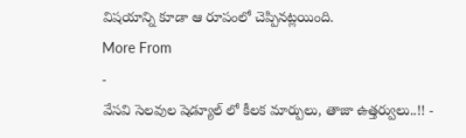విషయాన్ని కూడా ఆ రూపంలో చెప్పినట్లయింది.
More From
-
వేసవి సెలవుల షెడ్యూల్ లో కీలక మార్పులు, తాజా ఉత్తర్వులు..!! -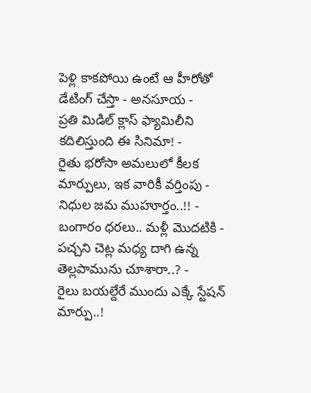పెళ్లి కాకపోయి ఉంటే ఆ హీరోతో డేటింగ్ చేస్తా - అనసూయ -
ప్రతి మిడిల్ క్లాస్ ఫ్యామిలీని కదిలిస్తుంది ఈ సినిమా! -
రైతు భరోసా అమలులో కీలక మార్పులు, ఇక వారికీ వర్తింపు - నిధుల జమ ముహూర్తం..!! -
బంగారం ధరలు.. మళ్లీ మొదటికి -
పచ్చని చెట్ల మధ్య దాగి ఉన్న తెల్లపామును చూశారా..? -
రైలు బయల్దేరే ముందు ఎక్కే స్టేషన్ మార్పు..!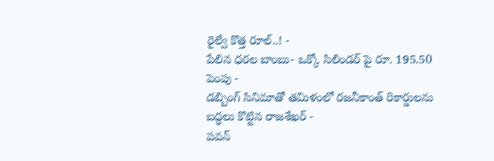రైల్వే కొత్త రూల్..! -
పేలిన ధరల బాంబు- ఒక్కో సిలిండర్ పై రూ. 195.50 పెంపు -
డబ్బింగ్ సినిమాతో తమిళంలో రజనీకాంత్ రికార్డులను బద్ధలు కొట్టిన రాజశేఖర్ -
పవన్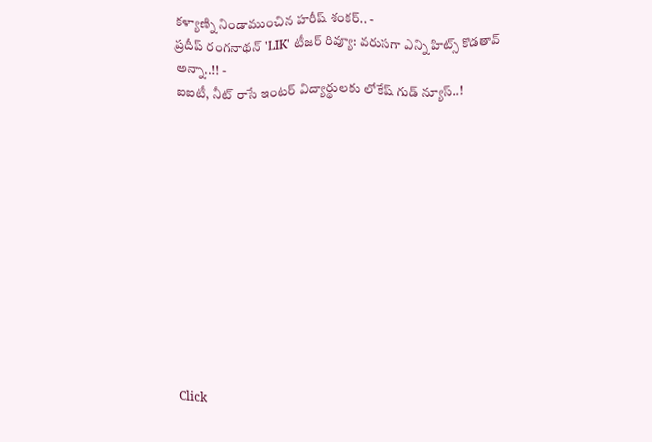కళ్యాణ్ని నిండాముంచిన హరీష్ శంకర్.. -
ప్రదీప్ రంగనాథన్ 'LIK' టీజర్ రివ్యూ: వరుసగా ఎన్ని హిట్స్ కొడతావ్ అన్నా..!! -
ఐఐటీ, నీట్ రాసే ఇంటర్ విద్యార్థులకు లోకేష్ గుడ్ న్యూస్..!












Click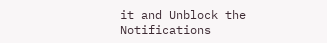it and Unblock the Notifications